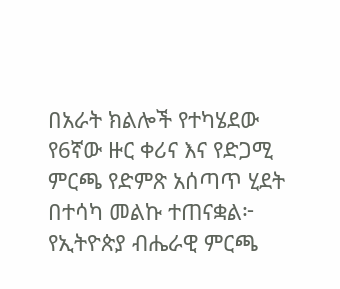በአራት ክልሎች የተካሄደው የ6ኛው ዙር ቀሪና እና የድጋሚ ምርጫ የድምጽ አሰጣጥ ሂደት በተሳካ መልኩ ተጠናቋል፦ የኢትዮጵያ ብሔራዊ ምርጫ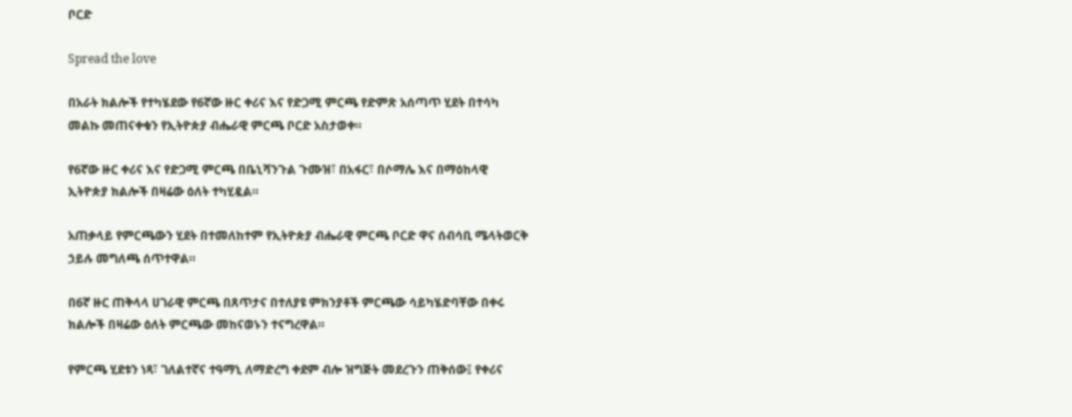ቦርድ

Spread the love

በአራት ክልሎች የተካሄደው የ6ኛው ዙር ቀሪና እና የድጋሚ ምርጫ የድምጽ አሰጣጥ ሂደት በተሳካ መልኩ መጠናቀቁን የኢትዮጵያ ብሔራዊ ምርጫ ቦርድ አስታወቀ።

የ6ኛው ዙር ቀሪና እና የድጋሚ ምርጫ በቤኒሻንጉል ጉሙዝ፣ በአፋር፣ በሶማሌ እና በማዕከላዊ ኢትዮጵያ ክልሎች በዛሬው ዕለት ተካሂዷል።

አጠቃላይ የምርጫውን ሂደት በተመለከተም የኢትዮጵያ ብሔራዊ ምርጫ ቦርድ ዋና ሰብሳቢ ሜላትወርቅ ኃይሉ መግለጫ ሰጥተዋል።

በ6ኛ ዙር ጠቅላላ ሀገራዊ ምርጫ በጸጥታና በተለያዩ ምክንያቶች ምርጫው ሳይካሄድባቸው በቀሩ ክልሎች በዛሬው ዕለት ምርጫው መከናወኑን ተናግረዋል።

የምርጫ ሂደቱን ነጻ፣ ገለልተኛና ተዓማኒ ለማድረግ ቀደም ብሎ ዝግጅት መደረጉን ጠቅሰው፤ የቀሪና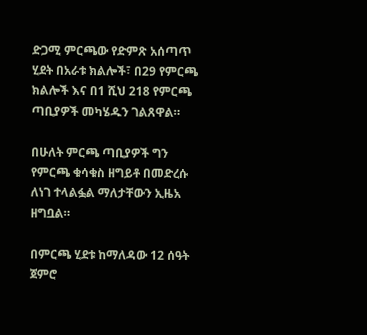ድጋሚ ምርጫው የድምጽ አሰጣጥ ሂደት በአራቱ ክልሎች፣ በ29 የምርጫ ክልሎች እና በ1 ሺህ 218 የምርጫ ጣቢያዎች መካሄዱን ገልጸዋል።

በሁለት ምርጫ ጣቢያዎች ግን የምርጫ ቁሳቁስ ዘግይቶ በመድረሱ ለነገ ተላልፏል ማለታቸውን ኢዜአ ዘግቧል።

በምርጫ ሂደቱ ከማለዳው 12 ሰዓት ጀምሮ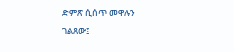ድምጽ ሲሰጥ መዋሉን ገልጸው፤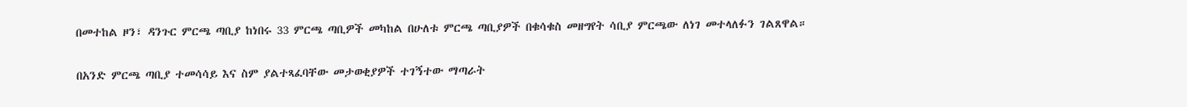በመተከል ዞን፣ ዳንጉር ምርጫ ጣቢያ ከነበሩ 33 ምርጫ ጣቢዎች መካከል በሁለቱ ምርጫ ጣቢያዎች በቁሳቁስ መዘግየት ሳቢያ ምርጫው ለነገ መተላለፉን ገልጸዋል።

በአንድ ምርጫ ጣቢያ ተመሳሳይ እና ስም ያልተጻፈባቸው መታወቂያዎች ተገኝተው ማጣራት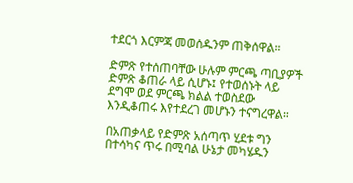ተደርጎ እርምጃ መወሰዱንም ጠቅሰዋል።

ድምጽ የተሰጠባቸው ሁሉም ምርጫ ጣቢያዎች ድምጽ ቆጠራ ላይ ሲሆኑ፤ የተወሰኑት ላይ ደግሞ ወደ ምርጫ ክልል ተወስደው እንዲቆጠሩ እየተደረገ መሆኑን ተናግረዋል።

በአጠቃላይ የድምጽ አሰጣጥ ሂደቱ ግን በተሳካና ጥሩ በሚባል ሁኔታ መካሄዱን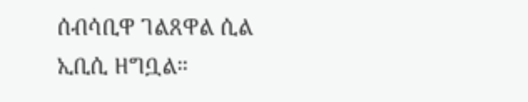ሰብሳቢዋ ገልጸዋል ሲል ኢቢሲ ዘግቧል።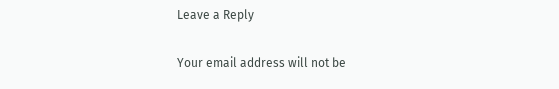Leave a Reply

Your email address will not be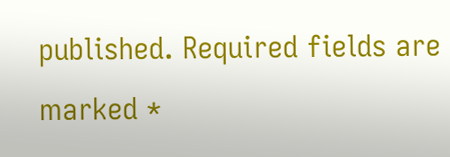published. Required fields are marked *